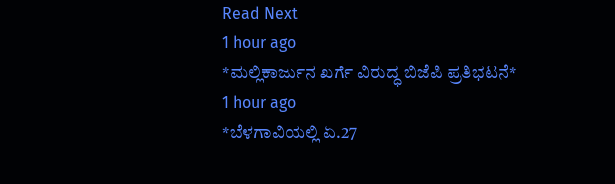Read Next
1 hour ago
*ಮಲ್ಲಿಕಾರ್ಜುನ ಖರ್ಗೆ ವಿರುದ್ಧ ಬಿಜೆಪಿ ಪ್ರತಿಭಟನೆ*
1 hour ago
*ಬೆಳಗಾವಿಯಲ್ಲಿ ಏ.27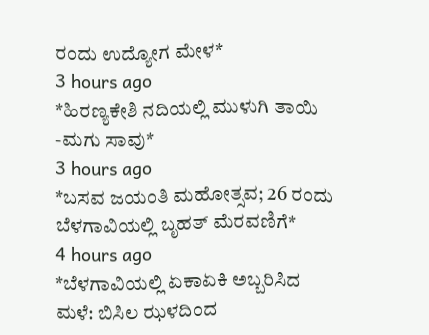ರಂದು ಉದ್ಯೋಗ ಮೇಳ*
3 hours ago
*ಹಿರಣ್ಯಕೇಶಿ ನದಿಯಲ್ಲಿ ಮುಳುಗಿ ತಾಯಿ -ಮಗು ಸಾವು*
3 hours ago
*ಬಸವ ಜಯಂತಿ ಮಹೋತ್ಸವ; 26 ರಂದು ಬೆಳಗಾವಿಯಲ್ಲಿ ಬೃಹತ್ ಮೆರವಣಿಗೆ*
4 hours ago
*ಬೆಳಗಾವಿಯಲ್ಲಿ ಏಕಾಏಕಿ ಅಬ್ಬರಿಸಿದ ಮಳೆ: ಬಿಸಿಲ ಝಳದಿಂದ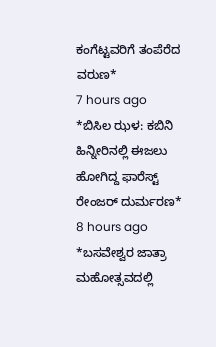ಕಂಗೆಟ್ಟವರಿಗೆ ತಂಪೆರೆದ ವರುಣ*
7 hours ago
*ಬಿಸಿಲ ಝಳ: ಕಬಿನಿ ಹಿನ್ನೀರಿನಲ್ಲಿ ಈಜಲು ಹೋಗಿದ್ದ ಫಾರೆಸ್ಟ್ ರೇಂಜರ್ ದುರ್ಮರಣ*
8 hours ago
*ಬಸವೇಶ್ವರ ಜಾತ್ರಾ ಮಹೋತ್ಸವದಲ್ಲಿ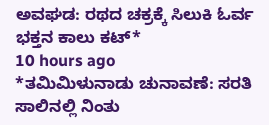ಅವಘಡ: ರಥದ ಚಕ್ರಕ್ಕೆ ಸಿಲುಕಿ ಓರ್ವ ಭಕ್ತನ ಕಾಲು ಕಟ್*
10 hours ago
*ತಮಿಮಿಳುನಾಡು ಚುನಾವಣೆ: ಸರತಿ ಸಾಲಿನಲ್ಲಿ ನಿಂತು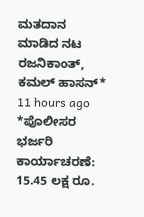ಮತದಾನ ಮಾಡಿದ ನಟ ರಜನಿಕಾಂತ್, ಕಮಲ್ ಹಾಸನ್*
11 hours ago
*ಪೊಲೀಸರ ಭರ್ಜರಿ ಕಾರ್ಯಾಚರಣೆ: 15.45 ಲಕ್ಷ ರೂ.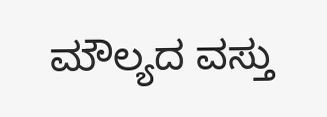ಮೌಲ್ಯದ ವಸ್ತು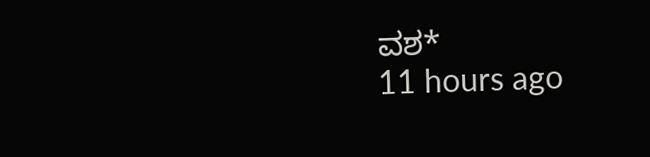ವಶ*
11 hours ago